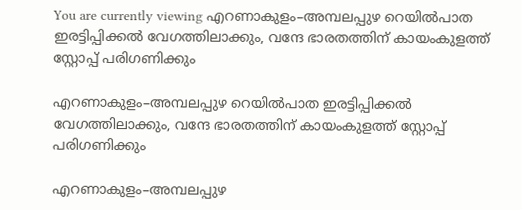You are currently viewing എറണാകുളം–അമ്പലപ്പുഴ റെയിൽപാത ഇരട്ടിപ്പിക്കൽ വേഗത്തിലാക്കും, വന്ദേ ഭാരതത്തിന് കായംകുളത്ത് സ്റ്റോപ്പ് പരിഗണിക്കും

എറണാകുളം–അമ്പലപ്പുഴ റെയിൽപാത ഇരട്ടിപ്പിക്കൽ വേഗത്തിലാക്കും, വന്ദേ ഭാരതത്തിന് കായംകുളത്ത് സ്റ്റോപ്പ് പരിഗണിക്കും

എറണാകുളം–അമ്പലപ്പുഴ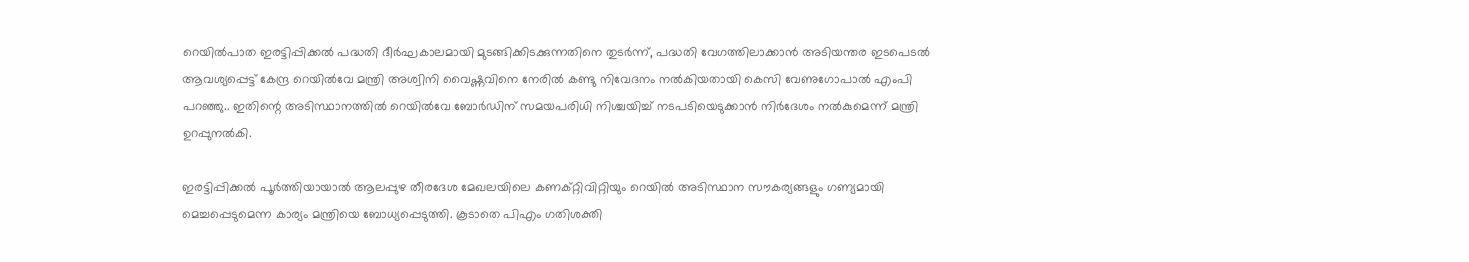റെയിൽപാത ഇരട്ടിപ്പിക്കൽ പദ്ധതി ദീർഘകാലമായി മുടങ്ങിക്കിടക്കുന്നതിനെ തുടർന്ന്, പദ്ധതി വേഗത്തിലാക്കാൻ അടിയന്തര ഇടപെടൽ ആവശ്യപ്പെട്ട് കേന്ദ്ര റെയിൽവേ മന്ത്രി അശ്വിനി വൈഷ്ണവിനെ നേരിൽ കണ്ടു നിവേദനം നൽകിയതായി കെസി വേണുഗോപാൽ എംപി പറഞ്ഞു.. ഇതിന്റെ അടിസ്ഥാനത്തിൽ റെയിൽവേ ബോർഡിന് സമയപരിധി നിശ്ചയിച്ച് നടപടിയെടുക്കാൻ നിർദേശം നൽകുമെന്ന് മന്ത്രി ഉറപ്പുനൽകി.

ഇരട്ടിപ്പിക്കൽ പൂർത്തിയായാൽ ആലപ്പുഴ തീരദേശ മേഖലയിലെ കണക്റ്റിവിറ്റിയും റെയിൽ അടിസ്ഥാന സൗകര്യങ്ങളും ഗണ്യമായി മെച്ചപ്പെടുമെന്ന കാര്യം മന്ത്രിയെ ബോധ്യപ്പെടുത്തി. കൂടാതെ പിഎം ഗതിശക്തി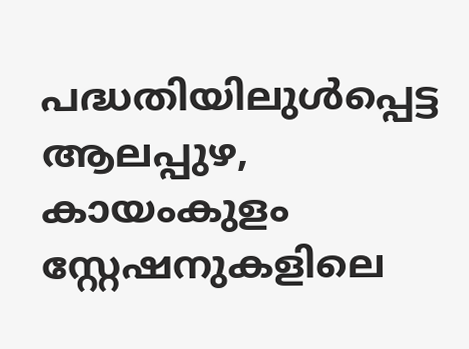പദ്ധതിയിലുള്‍പ്പെട്ട ആലപ്പുഴ, കായംകുളം സ്റ്റേഷനുകളിലെ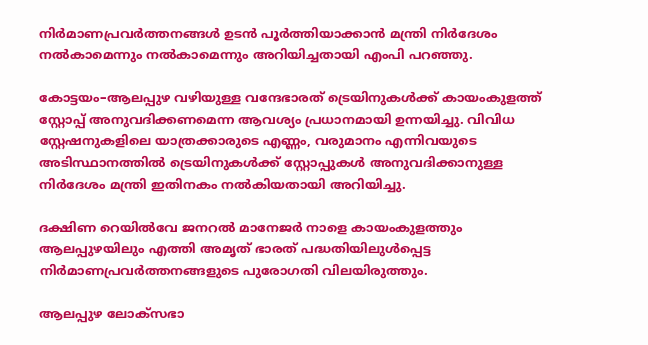നിർമാണപ്രവർത്തനങ്ങൾ ഉടൻ പൂർത്തിയാക്കാൻ മന്ത്രി നിർദേശം നൽകാമെന്നും നൽകാമെന്നും അറിയിച്ചതായി എംപി പറഞ്ഞു.

കോട്ടയം–ആലപ്പുഴ വഴിയുള്ള വന്ദേഭാരത് ട്രെയിനുകൾക്ക് കായംകുളത്ത് സ്റ്റോപ്പ് അനുവദിക്കണമെന്ന ആവശ്യം പ്രധാനമായി ഉന്നയിച്ചു. വിവിധ സ്റ്റേഷനുകളിലെ യാത്രക്കാരുടെ എണ്ണം, വരുമാനം എന്നിവയുടെ അടിസ്ഥാനത്തിൽ ട്രെയിനുകൾക്ക് സ്റ്റോപ്പുകൾ അനുവദിക്കാനുള്ള നിർദേശം മന്ത്രി ഇതിനകം നൽകിയതായി അറിയിച്ചു.

ദക്ഷിണ റെയിൽവേ ജനറൽ മാനേജർ നാളെ കായംകുളത്തും ആലപ്പുഴയിലും എത്തി അമൃത് ഭാരത് പദ്ധതിയിലുള്‍പ്പെട്ട നിർമാണപ്രവർത്തനങ്ങളുടെ പുരോഗതി വിലയിരുത്തും.

ആലപ്പുഴ ലോക്‌സഭാ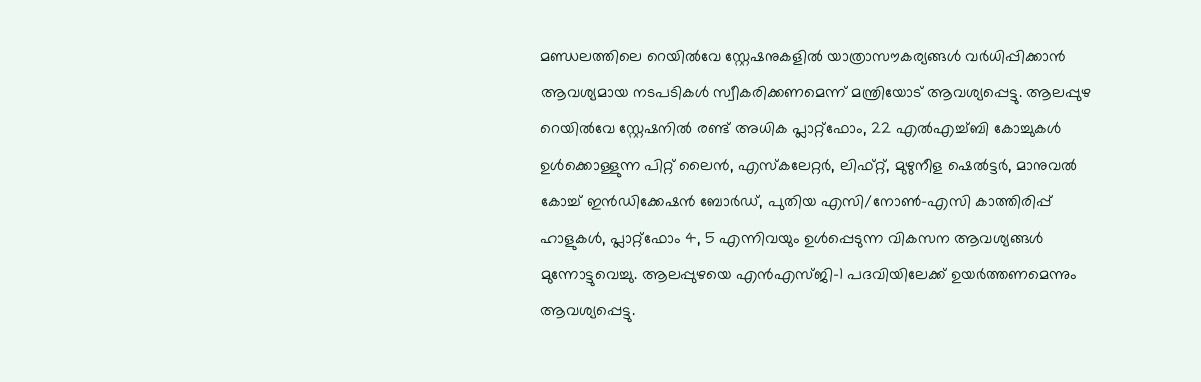മണ്ഡലത്തിലെ റെയിൽവേ സ്റ്റേഷനുകളിൽ യാത്രാസൗകര്യങ്ങൾ വർധിപ്പിക്കാൻ ആവശ്യമായ നടപടികൾ സ്വീകരിക്കണമെന്ന് മന്ത്രിയോട് ആവശ്യപ്പെട്ടു. ആലപ്പുഴ റെയിൽവേ സ്റ്റേഷനിൽ രണ്ട് അധിക പ്ലാറ്റ്ഫോം, 22 എൽഎച്ച്ബി കോച്ചുകൾ ഉൾക്കൊള്ളുന്ന പിറ്റ് ലൈൻ, എസ്കലേറ്റർ, ലിഫ്റ്റ്, മുഴുനീള ഷെൽട്ടർ, മാനുവൽ കോച്ച് ഇൻഡിക്കേഷൻ ബോർഡ്, പുതിയ എസി/നോൺ-എസി കാത്തിരിപ്പ് ഹാളുകൾ, പ്ലാറ്റ്ഫോം 4, 5 എന്നിവയും ഉൾപ്പെടുന്ന വികസന ആവശ്യങ്ങൾ മുന്നോട്ടുവെച്ചു. ആലപ്പുഴയെ എൻഎസ്ജി-1 പദവിയിലേക്ക് ഉയർത്തണമെന്നും ആവശ്യപ്പെട്ടു.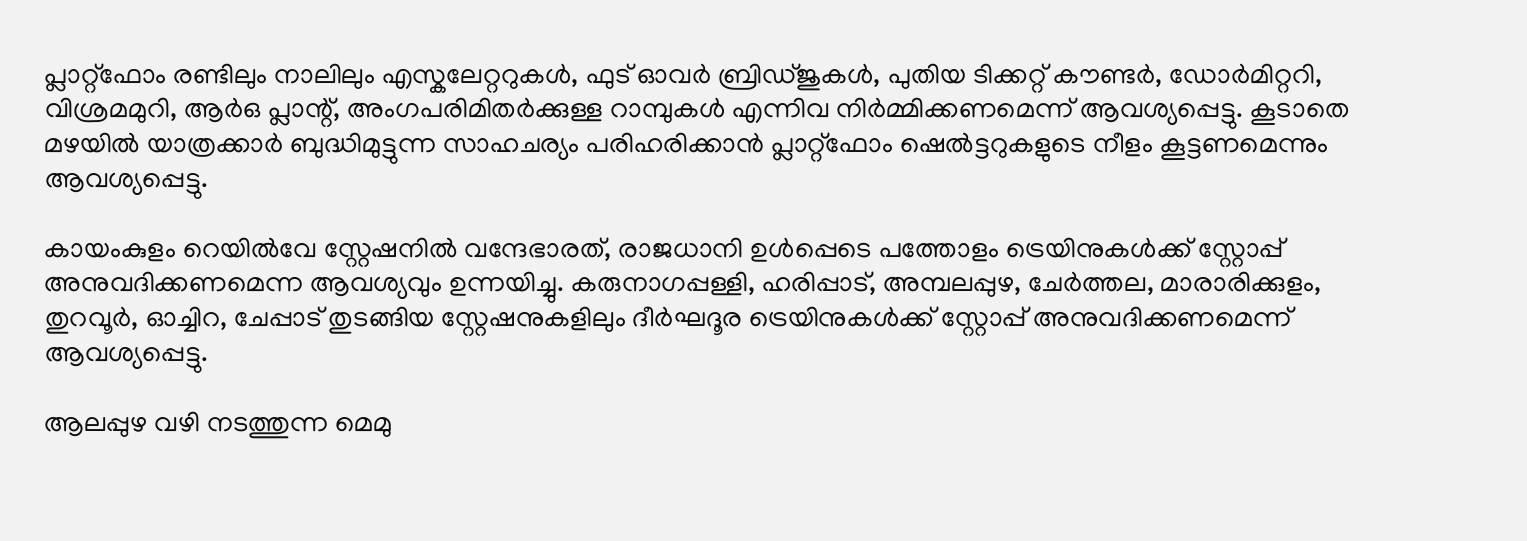പ്ലാറ്റ്ഫോം രണ്ടിലും നാലിലും എസ്കലേറ്ററുകൾ, ഫുട് ഓവർ ബ്രിഡ്ജുകൾ, പുതിയ ടിക്കറ്റ് കൗണ്ടർ, ഡോർമിറ്ററി, വിശ്രമമുറി, ആർ‌ഒ പ്ലാന്റ്, അംഗപരിമിതർക്കുള്ള റാമ്പുകൾ എന്നിവ നിർമ്മിക്കണമെന്ന് ആവശ്യപ്പെട്ടു. കൂടാതെ മഴയിൽ യാത്രക്കാർ ബുദ്ധിമുട്ടുന്ന സാഹചര്യം പരിഹരിക്കാൻ പ്ലാറ്റ്ഫോം ഷെൽട്ടറുകളുടെ നീളം കൂട്ടണമെന്നും ആവശ്യപ്പെട്ടു.

കായംകുളം റെയിൽവേ സ്റ്റേഷനിൽ വന്ദേഭാരത്, രാജധാനി ഉൾപ്പെടെ പത്തോളം ട്രെയിനുകൾക്ക് സ്റ്റോപ്പ് അനുവദിക്കണമെന്ന ആവശ്യവും ഉന്നയിച്ചു. കരുനാഗപ്പള്ളി, ഹരിപ്പാട്, അമ്പലപ്പുഴ, ചേർത്തല, മാരാരിക്കുളം, തുറവൂർ, ഓച്ചിറ, ചേപ്പാട് തുടങ്ങിയ സ്റ്റേഷനുകളിലും ദീർഘദൂര ട്രെയിനുകൾക്ക് സ്റ്റോപ്പ് അനുവദിക്കണമെന്ന് ആവശ്യപ്പെട്ടു.

ആലപ്പുഴ വഴി നടത്തുന്ന മെമു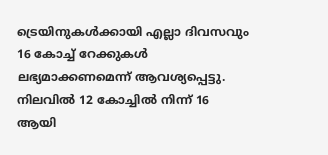ട്രെയിനുകൾക്കായി എല്ലാ ദിവസവും 16 കോച്ച് റേക്കുകൾ ലഭ്യമാക്കണമെന്ന് ആവശ്യപ്പെട്ടു. നിലവിൽ 12 കോച്ചിൽ നിന്ന് 16 ആയി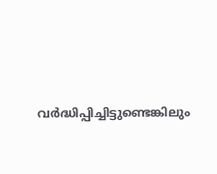വർദ്ധിപ്പിച്ചിട്ടുണ്ടെങ്കിലും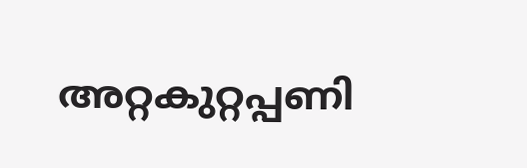അറ്റകുറ്റപ്പണി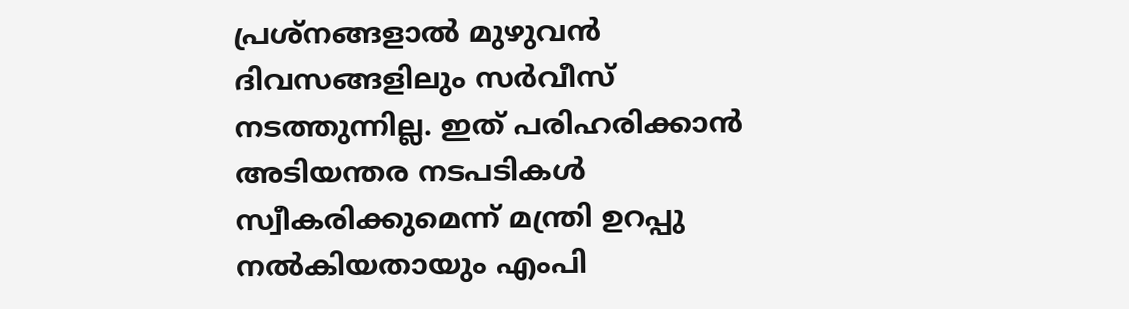പ്രശ്നങ്ങളാൽ മുഴുവൻ ദിവസങ്ങളിലും സർവീസ് നടത്തുന്നില്ല. ഇത് പരിഹരിക്കാൻ അടിയന്തര നടപടികൾ സ്വീകരിക്കുമെന്ന് മന്ത്രി ഉറപ്പു നൽകിയതായും എംപി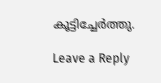കൂട്ടിച്ചേർത്തു.

Leave a Reply